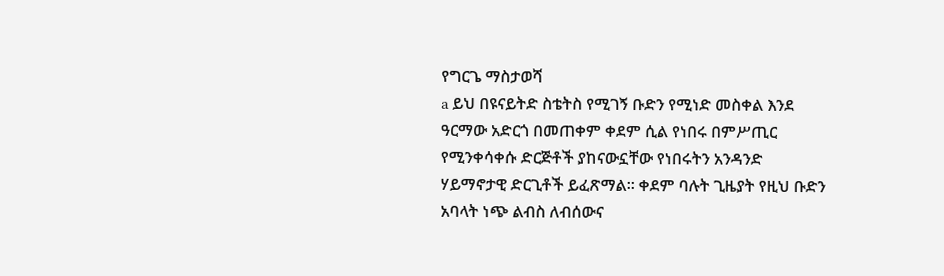የግርጌ ማስታወሻ
a ይህ በዩናይትድ ስቴትስ የሚገኝ ቡድን የሚነድ መስቀል እንደ ዓርማው አድርጎ በመጠቀም ቀደም ሲል የነበሩ በምሥጢር የሚንቀሳቀሱ ድርጅቶች ያከናውኗቸው የነበሩትን አንዳንድ ሃይማኖታዊ ድርጊቶች ይፈጽማል። ቀደም ባሉት ጊዜያት የዚህ ቡድን አባላት ነጭ ልብስ ለብሰውና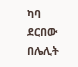ካባ ደርበው በሌሊት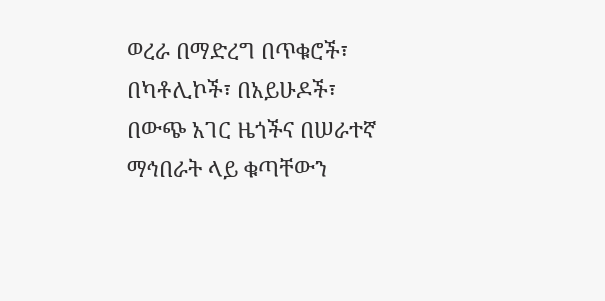ወረራ በማድረግ በጥቁሮች፣ በካቶሊኮች፣ በአይሁዶች፣ በውጭ አገር ዜጎችና በሠራተኛ ማኅበራት ላይ ቁጣቸውን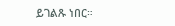ይገልጹ ነበር።